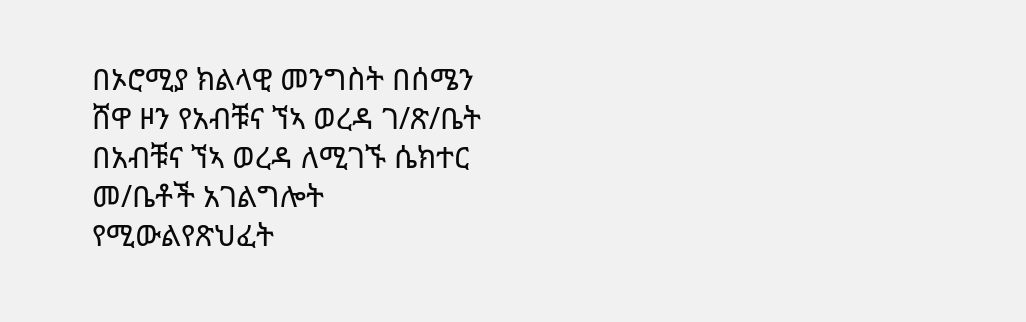በኦሮሚያ ክልላዊ መንግስት በሰሜን ሸዋ ዞን የአብቹና ኘኣ ወረዳ ገ/ጽ/ቤት በአብቹና ኘኣ ወረዳ ለሚገኙ ሴክተር መ/ቤቶች አገልግሎት የሚውልየጽህፈት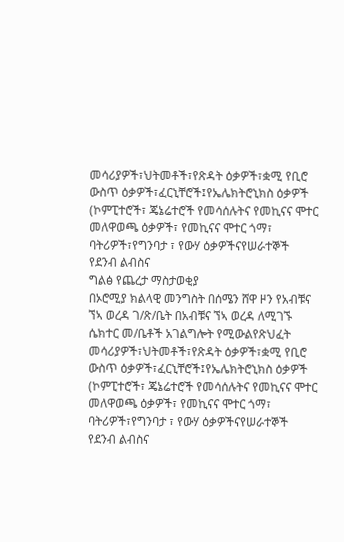መሳሪያዎች፣ህትመቶች፣የጽዳት ዕቃዎች፣ቋሚ የቢሮ ውስጥ ዕቃዎች፣ፈርኒቸሮች፤የኤሌክትሮኒክስ ዕቃዎች (ኮምፒተሮች፣ ጄኔሬተሮች የመሳሰሉትና የመኪናና ሞተር መለዋወጫ ዕቃዎች፣ የመኪናና ሞተር ጎማ፣ ባትሪዎች፣የግንባታ ፣ የውሃ ዕቃዎችናየሠራተኞች የደንብ ልብስና
ግልፅ የጨረታ ማስታወቂያ
በኦሮሚያ ክልላዊ መንግስት በሰሜን ሸዋ ዞን የአብቹና ኘኣ ወረዳ ገ/ጽ/ቤት በአብቹና ኘኣ ወረዳ ለሚገኙ ሴክተር መ/ቤቶች አገልግሎት የሚውልየጽህፈት መሳሪያዎች፣ህትመቶች፣የጽዳት ዕቃዎች፣ቋሚ የቢሮ ውስጥ ዕቃዎች፣ፈርኒቸሮች፤የኤሌክትሮኒክስ ዕቃዎች (ኮምፒተሮች፣ ጄኔሬተሮች የመሳሰሉትና የመኪናና ሞተር መለዋወጫ ዕቃዎች፣ የመኪናና ሞተር ጎማ፣ ባትሪዎች፣የግንባታ ፣ የውሃ ዕቃዎችናየሠራተኞች የደንብ ልብስና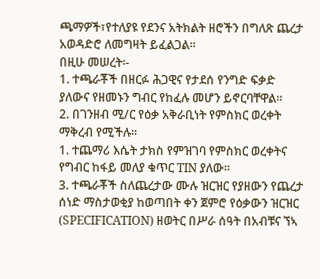ጫማዎች፣የተለያዩ የደንና አትክልት ዘሮችን በግለጽ ጨረታ አወዳድሮ ለመግዛት ይፈልጋል።
በዚሁ መሠረት፡-
1. ተጫራቾች በዘርፉ ሕጋዊና የታደሰ የንግድ ፍቃድ ያለውና የዘመኑን ግብር የከፈሉ መሆን ይኖርባቸዋል።
2. በገንዘብ ሚ/ር የዕቃ አቅራቢነት የምስክር ወረቀት ማቅረብ የሚችሉ።
1. ተጨማሪ እሴት ታክስ የምዝገባ የምስክር ወረቀትና የግብር ከፋይ መለያ ቁጥር TIN ያለው።
3. ተጫራቾች ስለጨረታው ሙሉ ዝርዝር የያዘውን የጨረታ ሰነድ ማስታወቂያ ከወጣበት ቀን ጀምሮ የዕቃውን ዝርዝር (SPECIFICATION) ዘወትር በሥራ ሰዓት በአብቹና ኘኣ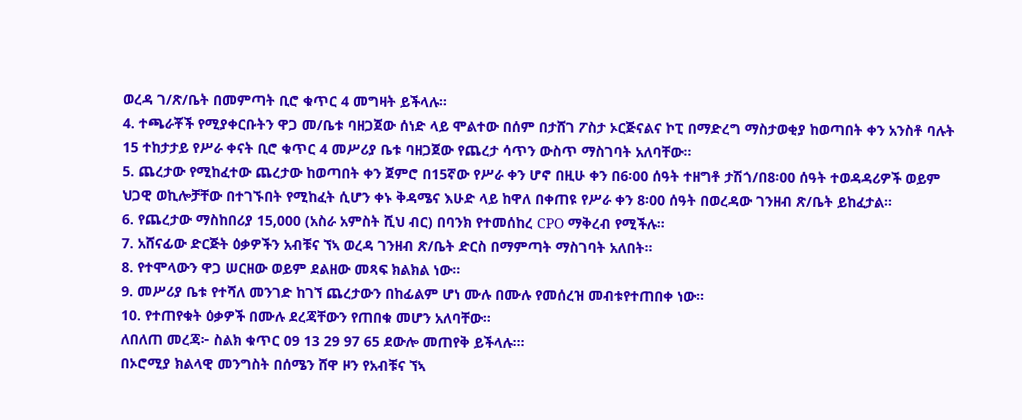ወረዳ ገ/ጽ/ቤት በመምጣት ቢሮ ቁጥር 4 መግዛት ይችላሉ።
4. ተጫራቾች የሚያቀርቡትን ዋጋ መ/ቤቱ ባዘጋጀው ሰነድ ላይ ሞልተው በሰም በታሸገ ፖስታ ኦርጅናልና ኮፒ በማድረግ ማስታወቂያ ከወጣበት ቀን አንስቶ ባሉት 15 ተከታታይ የሥራ ቀናት ቢሮ ቁጥር 4 መሥሪያ ቤቱ ባዘጋጀው የጨረታ ሳጥን ውስጥ ማስገባት አለባቸው።
5. ጨረታው የሚከፈተው ጨረታው ከወጣበት ቀን ጀምሮ በ15ኛው የሥራ ቀን ሆኖ በዚሁ ቀን በ6፡00 ሰዓት ተዘግቶ ታሽጎ/በ8፡00 ሰዓት ተወዳዳሪዎች ወይም ህጋዊ ወኪሎቻቸው በተገኙበት የሚከፈት ሲሆን ቀኑ ቅዳሜና እሁድ ላይ ከዋለ በቀጠዩ የሥራ ቀን 8፡00 ሰዓት በወረዳው ገንዘብ ጽ/ቤት ይከፈታል።
6. የጨረታው ማስከበሪያ 15,000 (አስራ አምስት ሺህ ብር) በባንክ የተመሰከረ CPO ማቅረብ የሚችሉ።
7. አሸናፊው ድርጅት ዕቃዎችን አብቹና ኘኣ ወረዳ ገንዘብ ጽ/ቤት ድርስ በማምጣት ማስገባት አለበት።
8. የተሞላውን ዋጋ ሠርዘው ወይም ደልዘው መጻፍ ክልክል ነው።
9. መሥሪያ ቤቱ የተሻለ መንገድ ከገኘ ጨረታውን በከፊልም ሆነ ሙሉ በሙሉ የመሰረዝ መብቱየተጠበቀ ነው።
10. የተጠየቁት ዕቃዎች በሙሉ ደረጃቸውን የጠበቁ መሆን አለባቸው።
ለበለጠ መረጃ፦ ስልክ ቁጥር 09 13 29 97 65 ደውሎ መጠየቅ ይችላሉ፡።
በኦሮሚያ ክልላዊ መንግስት በሰሜን ሸዋ ዞን የአብቹና ኘኣ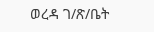ወረዳ ገ/ጽ/ቤት